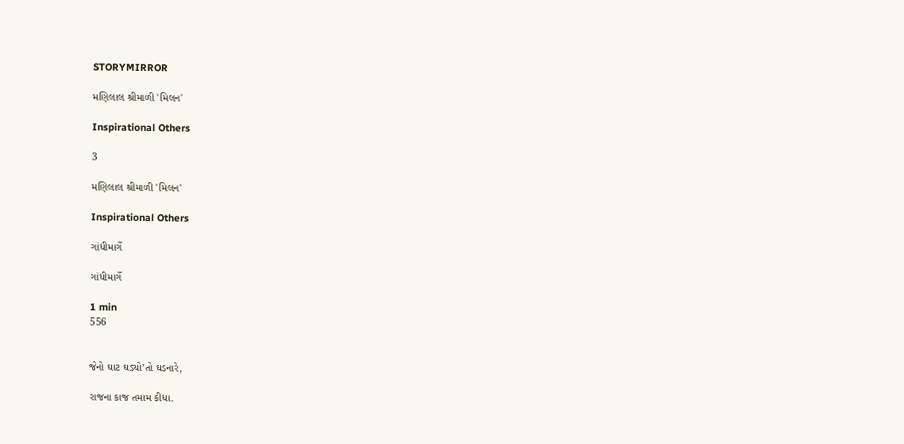STORYMIRROR

મણિલાલ શ્રીમાળી 'મિલન'

Inspirational Others

3

મણિલાલ શ્રીમાળી 'મિલન'

Inspirational Others

ગાંધીમાર્ગે

ગાંધીમાર્ગે

1 min
556


જેનો ઘાટ ઘડ્યો’તો ઘડનારે,

રાજના કાજ તમામ કીધા.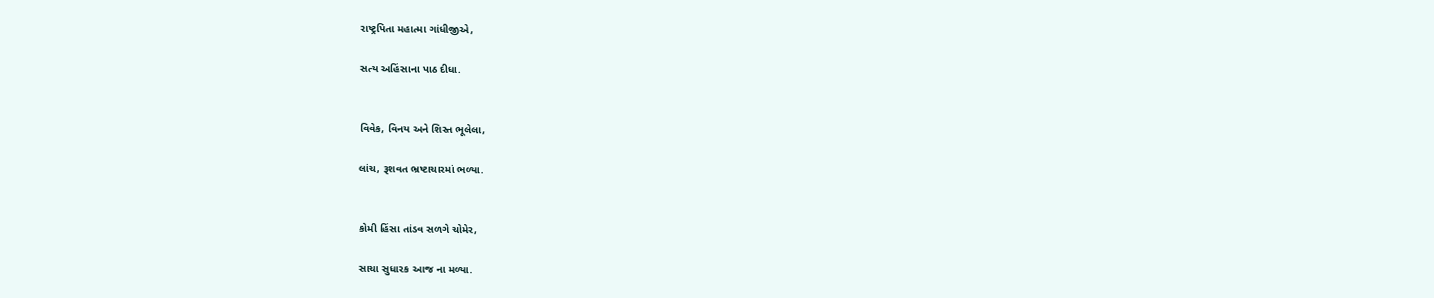રાષ્ટ્રપિતા મહાત્મા ગાંધીજીએ,

સત્ય અહિંસાના પાઠ દીધા.


વિવેક, વિનય અને શિસ્ત ભૂલેલા,

લાંચ, રૂશવત ભ્રષ્ટાચારમાં ભળ્યા.


કોમી હિંસા તાંડવ સળગે ચોમેર,

સાચા સુધારક આજ ના મળ્યા.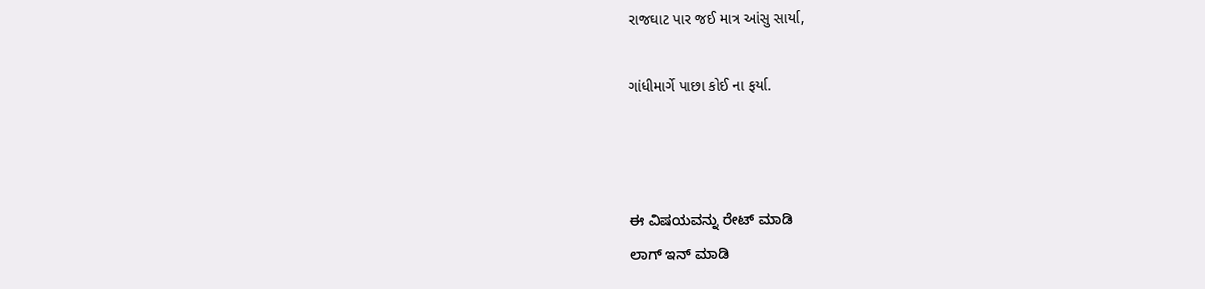રાજઘાટ પાર જઈ માત્ર આંસુ સાર્યા,

ગાંધીમાર્ગે પાછા કોઈ ના ફર્યા.



ಈ ವಿಷಯವನ್ನು ರೇಟ್ ಮಾಡಿ
ಲಾಗ್ ಇನ್ ಮಾಡಿ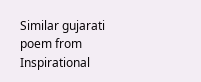Similar gujarati poem from Inspirational